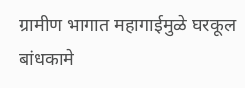ग्रामीण भागात महागाईमुळे घरकूल बांधकामे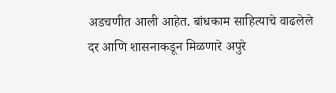अडचणीत आली आहेत. बांधकाम साहित्याचे वाढलेले दर आणि शासनाकडून मिळणारे अपुरे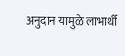अनुदान यामुळे लाभार्थी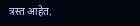त्रस्त आहेत.